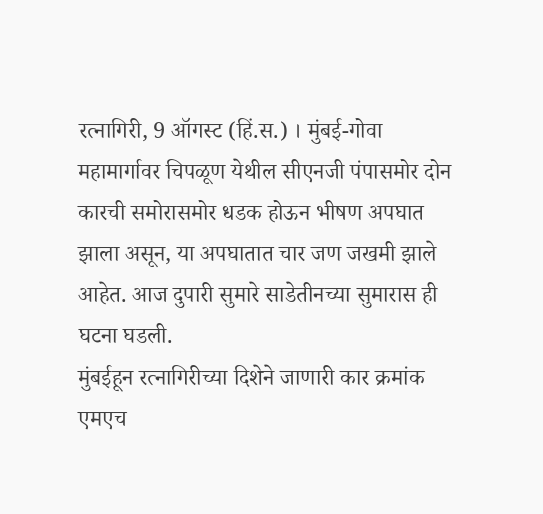रत्नागिरी, 9 ऑगस्ट (हिं.स.) । मुंबई-गोवा महामार्गावर चिपळूण येथील सीएनजी पंपासमोर दोन कारची समोरासमोर धडक होऊन भीषण अपघात झाला असून, या अपघातात चार जण जखमी झाले आहेत. आज दुपारी सुमारे साडेतीनच्या सुमारास ही घटना घडली.
मुंबईहून रत्नागिरीच्या दिशेने जाणारी कार क्रमांक एमएच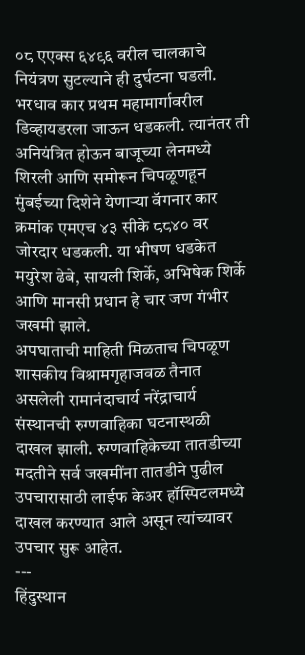०८ एएक्स ६४९६ वरील चालकाचे नियंत्रण सुटल्याने ही दुर्घटना घडली. भरधाव कार प्रथम महामार्गावरील डिव्हायडरला जाऊन धडकली. त्यानंतर ती अनियंत्रित होऊन बाजूच्या लेनमध्ये शिरली आणि समोरून चिपळूणहून मुंबईच्या दिशेने येणाऱ्या वॅगनार कार क्रमांक एमएच ४३ सीके ८८४० वर जोरदार धडकली. या भीषण धडकेत मयुरेश ढेबे, सायली शिर्के, अभिषेक शिर्के आणि मानसी प्रधान हे चार जण गंभीर जखमी झाले.
अपघाताची माहिती मिळताच चिपळूण शासकीय विश्रामगृहाजवळ तैनात असलेली रामानंदाचार्य नरेंद्राचार्य संस्थानची रुग्णवाहिका घटनास्थळी दाखल झाली. रुग्णवाहिकेच्या तातडीच्या मदतीने सर्व जखमींना तातडीने पुढील उपचारासाठी लाईफ केअर हॉस्पिटलमध्ये दाखल करण्यात आले असून त्यांच्यावर उपचार सुरू आहेत.
---
हिंदुस्थान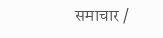समाचार /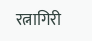रत्नागिरी